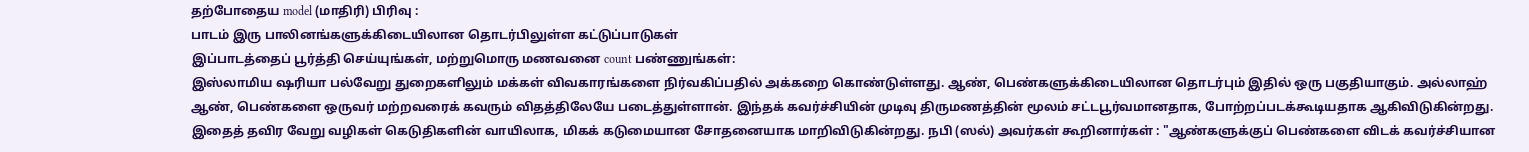தற்போதைய model (மாதிரி) பிரிவு :
பாடம் இரு பாலினங்களுக்கிடையிலான தொடர்பிலுள்ள கட்டுப்பாடுகள்
இப்பாடத்தைப் பூர்த்தி செய்யுங்கள், மற்றுமொரு மணவனை count பண்ணுங்கள்:
இஸ்லாமிய ஷரியா பல்வேறு துறைகளிலும் மக்கள் விவகாரங்களை நிர்வகிப்பதில் அக்கறை கொண்டுள்ளது. ஆண், பெண்களுக்கிடையிலான தொடர்பும் இதில் ஒரு பகுதியாகும். அல்லாஹ் ஆண், பெண்களை ஒருவர் மற்றவரைக் கவரும் விதத்திலேயே படைத்துள்ளான். இந்தக் கவர்ச்சியின் முடிவு திருமணத்தின் மூலம் சட்டபூர்வமானதாக, போற்றப்படக்கூடியதாக ஆகிவிடுகின்றது. இதைத் தவிர வேறு வழிகள் கெடுதிகளின் வாயிலாக, மிகக் கடுமையான சோதனையாக மாறிவிடுகின்றது. நபி (ஸல்) அவர்கள் கூறினார்கள் : "ஆண்களுக்குப் பெண்களை விடக் கவர்ச்சியான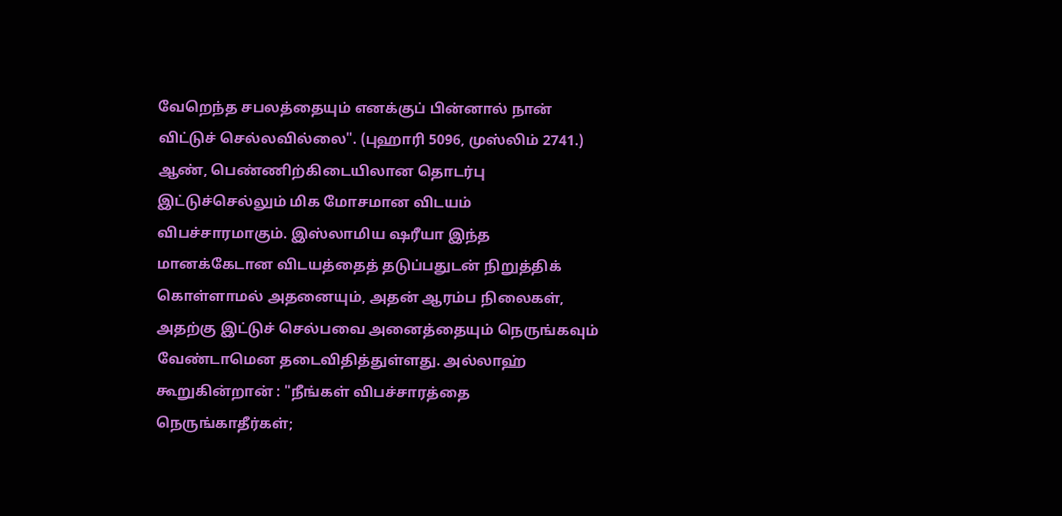வேறெந்த சபலத்தையும் எனக்குப் பின்னால் நான் விட்டுச் செல்லவில்லை". (புஹாரி 5096, முஸ்லிம் 2741.)
ஆண், பெண்ணிற்கிடையிலான தொடர்பு இட்டுச்செல்லும் மிக மோசமான விடயம் விபச்சாரமாகும். இஸ்லாமிய ஷரீயா இந்த மானக்கேடான விடயத்தைத் தடுப்பதுடன் நிறுத்திக் கொள்ளாமல் அதனையும், அதன் ஆரம்ப நிலைகள், அதற்கு இட்டுச் செல்பவை அனைத்தையும் நெருங்கவும் வேண்டாமென தடைவிதித்துள்ளது. அல்லாஹ் கூறுகின்றான் : "நீங்கள் விபச்சாரத்தை நெருங்காதீர்கள்;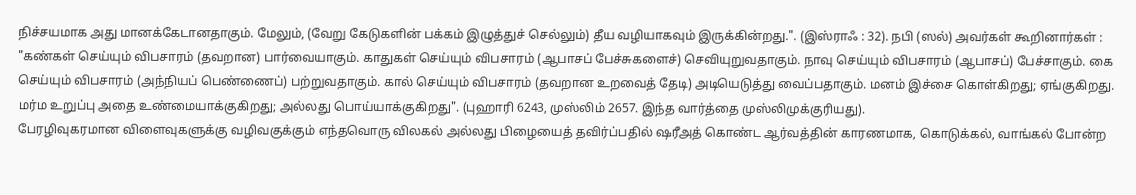நிச்சயமாக அது மானக்கேடானதாகும். மேலும், (வேறு கேடுகளின் பக்கம் இழுத்துச் செல்லும்) தீய வழியாகவும் இருக்கின்றது.". (இஸ்ராஃ : 32). நபி (ஸல்) அவர்கள் கூறினார்கள் : "கண்கள் செய்யும் விபசாரம் (தவறான) பார்வையாகும். காதுகள் செய்யும் விபசாரம் (ஆபாசப் பேச்சுகளைச்) செவியுறுவதாகும். நாவு செய்யும் விபசாரம் (ஆபாசப்) பேச்சாகும். கை செய்யும் விபசாரம் (அந்நியப் பெண்ணைப்) பற்றுவதாகும். கால் செய்யும் விபசாரம் (தவறான உறவைத் தேடி) அடியெடுத்து வைப்பதாகும். மனம் இச்சை கொள்கிறது; ஏங்குகிறது. மர்ம உறுப்பு அதை உண்மையாக்குகிறது; அல்லது பொய்யாக்குகிறது". (புஹாரி 6243, முஸ்லிம் 2657. இந்த வார்த்தை முஸ்லிமுக்குரியது).
பேரழிவுகரமான விளைவுகளுக்கு வழிவகுக்கும் எந்தவொரு விலகல் அல்லது பிழையைத் தவிர்ப்பதில் ஷரீஅத் கொண்ட ஆர்வத்தின் காரணமாக, கொடுக்கல், வாங்கல் போன்ற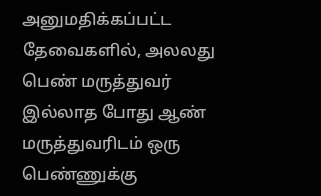அனுமதிக்கப்பட்ட தேவைகளில், அலலது பெண் மருத்துவர் இல்லாத போது ஆண் மருத்துவரிடம் ஒரு பெண்ணுக்கு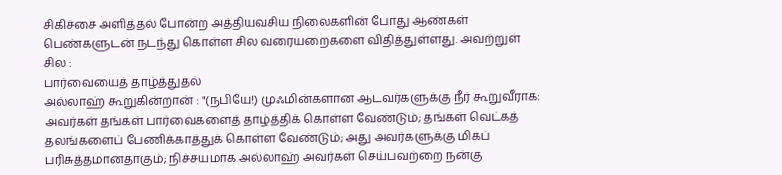சிகிச்சை அளித்தல் போன்ற அத்தியவசிய நிலைகளின் போது ஆண்கள் பெண்களுடன் நடந்து கொள்ள சில வரையறைகளை விதித்துள்ளது. அவற்றுள் சில :
பார்வையைத் தாழ்த்துதல்
அல்லாஹ் கூறுகின்றான் : "(நபியே!) முஃமின்களான ஆடவர்களுக்கு நீர் கூறுவீராக: அவர்கள் தங்கள் பார்வைகளைத் தாழ்த்திக் கொள்ள வேண்டும்; தங்கள் வெட்கத் தலங்களைப் பேணிக்காத்துக் கொள்ள வேண்டும்; அது அவர்களுக்கு மிகப் பரிசுத்தமானதாகும்; நிச்சயமாக அல்லாஹ் அவர்கள் செய்பவற்றை நன்கு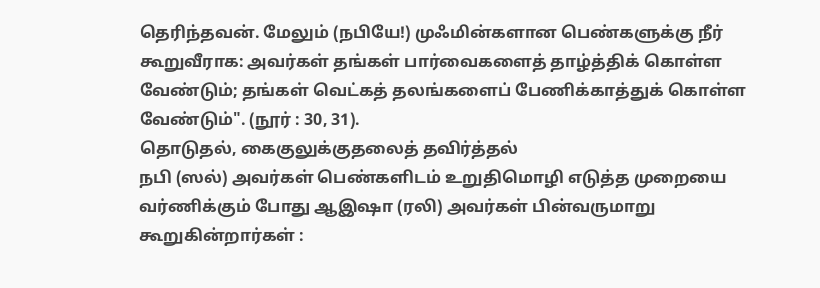தெரிந்தவன். மேலும் (நபியே!) முஃமின்களான பெண்களுக்கு நீர் கூறுவீராக: அவர்கள் தங்கள் பார்வைகளைத் தாழ்த்திக் கொள்ள வேண்டும்; தங்கள் வெட்கத் தலங்களைப் பேணிக்காத்துக் கொள்ள வேண்டும்". (நூர் : 30, 31).
தொடுதல், கைகுலுக்குதலைத் தவிர்த்தல்
நபி (ஸல்) அவர்கள் பெண்களிடம் உறுதிமொழி எடுத்த முறையை வர்ணிக்கும் போது ஆஇஷா (ரலி) அவர்கள் பின்வருமாறு கூறுகின்றார்கள் :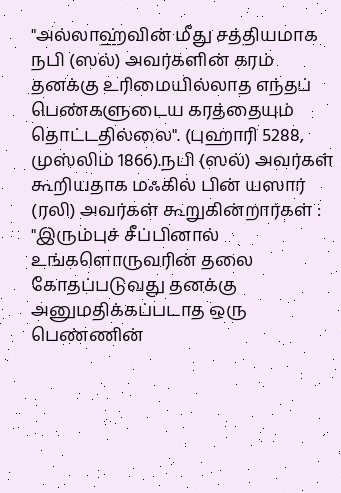"அல்லாஹ்வின் மீது சத்தியமாக நபி (ஸல்) அவர்களின் கரம் தனக்கு உரிமையில்லாத எந்தப் பெண்களுடைய கரத்தையும் தொட்டதில்லை". (புஹாரி 5288, முஸ்லிம் 1866).நபி (ஸல்) அவர்கள் கூறியதாக மஃகில் பின் யஸார் (ரலி) அவர்கள் கூறுகின்றார்கள் : "இரும்புச் சீப்பினால் உங்களொருவரின் தலை கோதப்படுவது தனக்கு அனுமதிக்கப்படாத ஒரு பெண்ணின்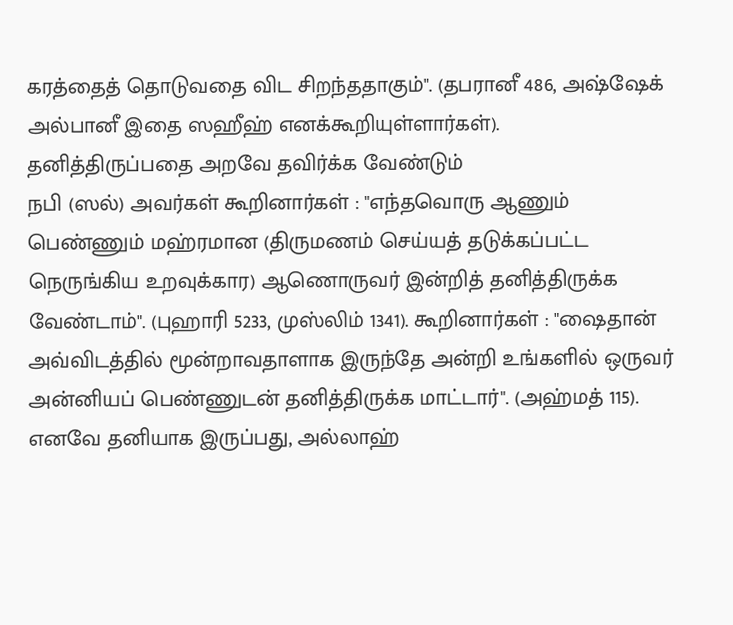கரத்தைத் தொடுவதை விட சிறந்ததாகும்". (தபரானீ 486, அஷ்ஷேக் அல்பானீ இதை ஸஹீஹ் எனக்கூறியுள்ளார்கள்).
தனித்திருப்பதை அறவே தவிர்க்க வேண்டும்
நபி (ஸல்) அவர்கள் கூறினார்கள் : "எந்தவொரு ஆணும் பெண்ணும் மஹ்ரமான (திருமணம் செய்யத் தடுக்கப்பட்ட நெருங்கிய உறவுக்கார) ஆணொருவர் இன்றித் தனித்திருக்க வேண்டாம்". (புஹாரி 5233, முஸ்லிம் 1341). கூறினார்கள் : "ஷைதான் அவ்விடத்தில் மூன்றாவதாளாக இருந்தே அன்றி உங்களில் ஒருவர் அன்னியப் பெண்ணுடன் தனித்திருக்க மாட்டார்". (அஹ்மத் 115). எனவே தனியாக இருப்பது, அல்லாஹ்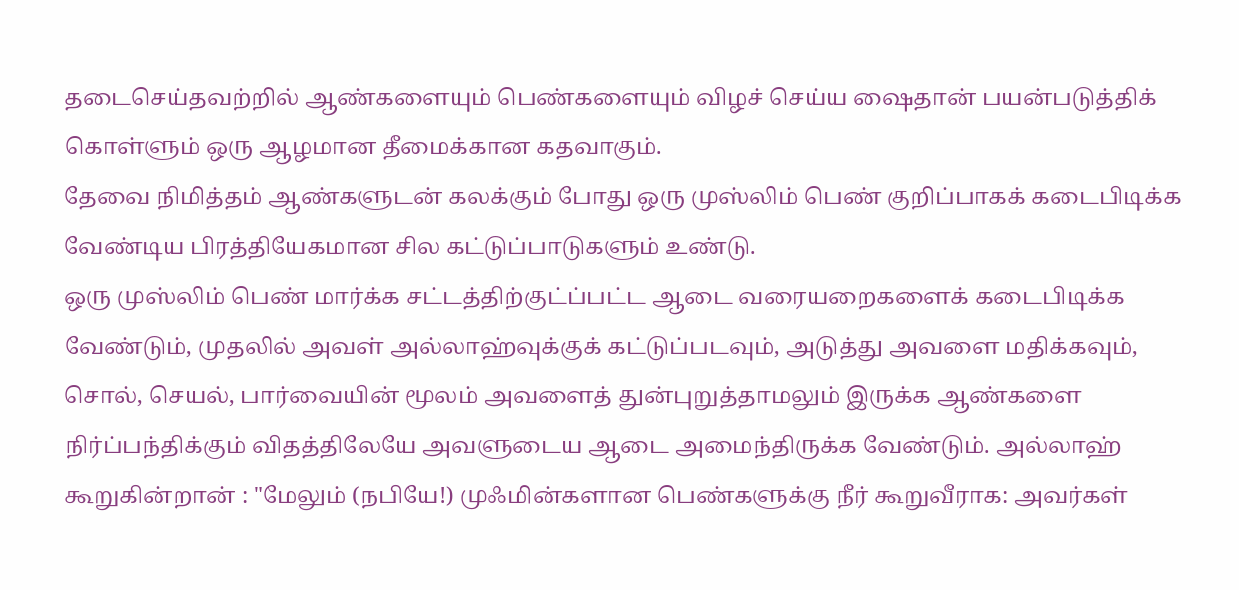தடைசெய்தவற்றில் ஆண்களையும் பெண்களையும் விழச் செய்ய ஷைதான் பயன்படுத்திக் கொள்ளும் ஒரு ஆழமான தீமைக்கான கதவாகும்.
தேவை நிமித்தம் ஆண்களுடன் கலக்கும் போது ஒரு முஸ்லிம் பெண் குறிப்பாகக் கடைபிடிக்க வேண்டிய பிரத்தியேகமான சில கட்டுப்பாடுகளும் உண்டு.
ஒரு முஸ்லிம் பெண் மார்க்க சட்டத்திற்குட்ப்பட்ட ஆடை வரையறைகளைக் கடைபிடிக்க வேண்டும், முதலில் அவள் அல்லாஹ்வுக்குக் கட்டுப்படவும், அடுத்து அவளை மதிக்கவும், சொல், செயல், பார்வையின் மூலம் அவளைத் துன்புறுத்தாமலும் இருக்க ஆண்களை நிர்ப்பந்திக்கும் விதத்திலேயே அவளுடைய ஆடை அமைந்திருக்க வேண்டும். அல்லாஹ் கூறுகின்றான் : "மேலும் (நபியே!) முஃமின்களான பெண்களுக்கு நீர் கூறுவீராக: அவர்கள்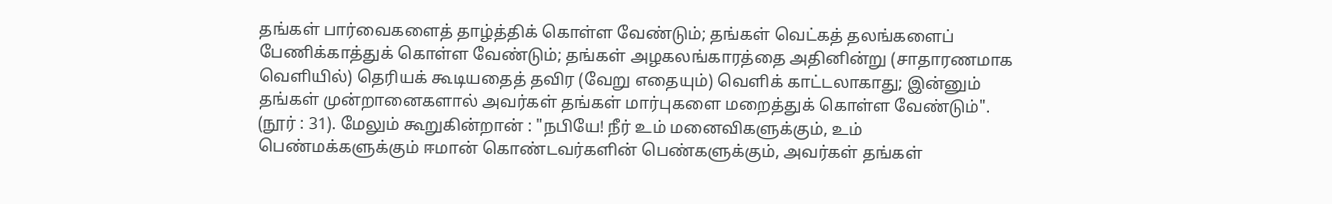தங்கள் பார்வைகளைத் தாழ்த்திக் கொள்ள வேண்டும்; தங்கள் வெட்கத் தலங்களைப் பேணிக்காத்துக் கொள்ள வேண்டும்; தங்கள் அழகலங்காரத்தை அதினின்று (சாதாரணமாக வெளியில்) தெரியக் கூடியதைத் தவிர (வேறு எதையும்) வெளிக் காட்டலாகாது; இன்னும் தங்கள் முன்றானைகளால் அவர்கள் தங்கள் மார்புகளை மறைத்துக் கொள்ள வேண்டும்". (நூர் : 31). மேலும் கூறுகின்றான் : "நபியே! நீர் உம் மனைவிகளுக்கும், உம் பெண்மக்களுக்கும் ஈமான் கொண்டவர்களின் பெண்களுக்கும், அவர்கள் தங்கள்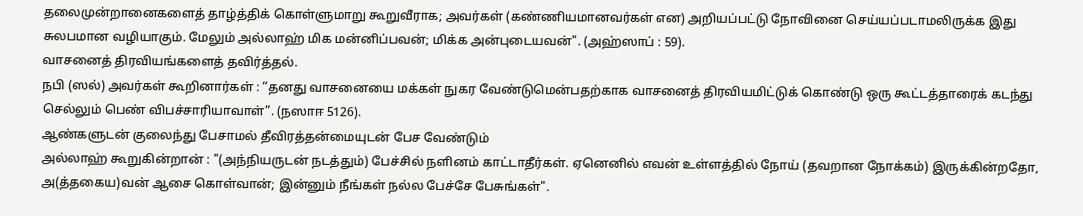தலைமுன்றானைகளைத் தாழ்த்திக் கொள்ளுமாறு கூறுவீராக; அவர்கள் (கண்ணியமானவர்கள் என) அறியப்பட்டு நோவினை செய்யப்படாமலிருக்க இது சுலபமான வழியாகும். மேலும் அல்லாஹ் மிக மன்னிப்பவன்; மிக்க அன்புடையவன்". (அஹ்ஸாப் : 59).
வாசனைத் திரவியங்களைத் தவிர்த்தல்.
நபி (ஸல்) அவர்கள் கூறினார்கள் : “தனது வாசனையை மக்கள் நுகர வேண்டுமென்பதற்காக வாசனைத் திரவியமிட்டுக் கொண்டு ஒரு கூட்டத்தாரைக் கடந்து செல்லும் பெண் விபச்சாரியாவாள்”. (நஸாஈ 5126).
ஆண்களுடன் குலைந்து பேசாமல் தீவிரத்தன்மையுடன் பேச வேண்டும்
அல்லாஹ் கூறுகின்றான் : "(அந்நியருடன் நடத்தும்) பேச்சில் நளினம் காட்டாதீர்கள். ஏனெனில் எவன் உள்ளத்தில் நோய் (தவறான நோக்கம்) இருக்கின்றதோ, அ(த்தகைய)வன் ஆசை கொள்வான்; இன்னும் நீங்கள் நல்ல பேச்சே பேசுங்கள்".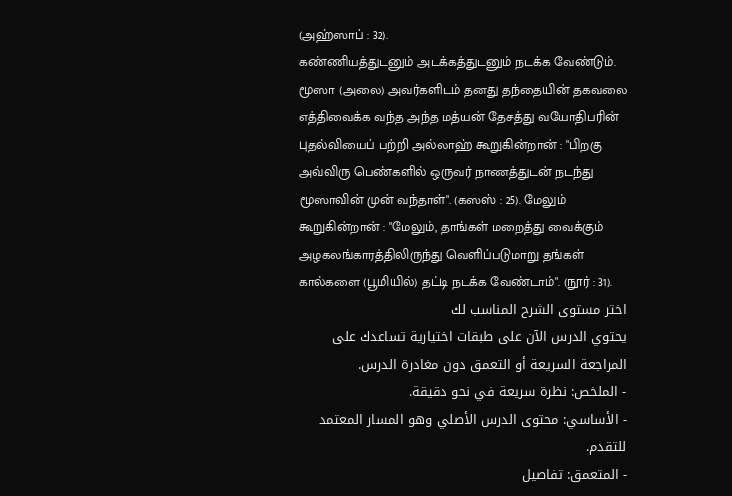(அஹ்ஸாப் : 32).
கண்ணியத்துடனும் அடக்கத்துடனும் நடக்க வேண்டும்.
மூஸா (அலை) அவர்களிடம் தனது தந்தையின் தகவலை எத்திவைக்க வந்த அந்த மத்யன் தேசத்து வயோதிபரின் புதல்வியைப் பற்றி அல்லாஹ் கூறுகின்றான் : "பிறகு அவ்விரு பெண்களில் ஒருவர் நாணத்துடன் நடந்து மூஸாவின் முன் வந்தாள்". (கஸஸ் : 25). மேலும் கூறுகின்றான் : "மேலும், தாங்கள் மறைத்து வைக்கும் அழகலங்காரத்திலிருந்து வெளிப்படுமாறு தங்கள் கால்களை (பூமியில்) தட்டி நடக்க வேண்டாம்". (நூர் : 31).
اختر مستوى الشرح المناسب لك
يحتوي الدرس الآن على طبقات اختيارية تساعدك على المراجعة السريعة أو التعمق دون مغادرة الدرس.
- الملخص: نظرة سريعة في نحو دقيقة.
- الأساسي: محتوى الدرس الأصلي وهو المسار المعتمد للتقدم.
- المتعمق: تفاصيل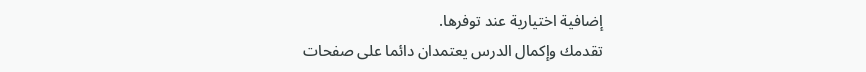إضافية اختيارية عند توفرها.
تقدمك وإكمال الدرس يعتمدان دائما على صفحات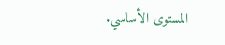المستوى الأساسي.